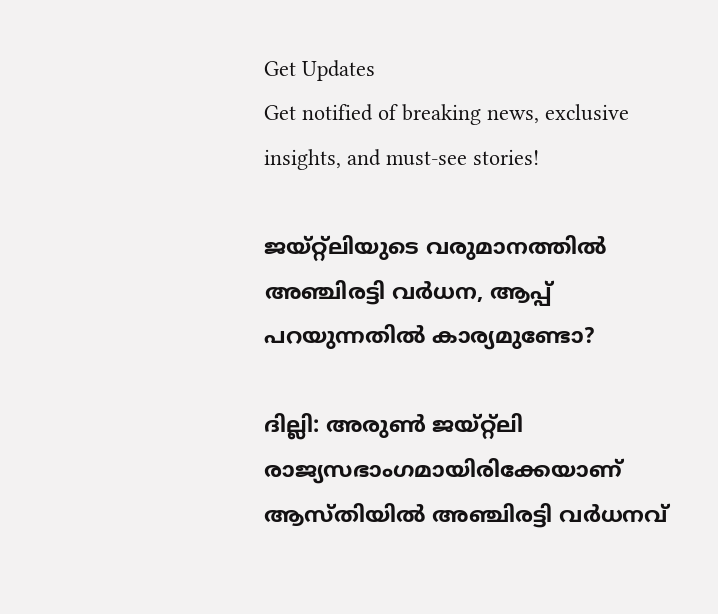Get Updates
Get notified of breaking news, exclusive insights, and must-see stories!

ജയ്റ്റ്‌ലിയുടെ വരുമാനത്തില്‍ അഞ്ചിരട്ടി വര്‍ധന, ആപ്പ് പറയുന്നതില്‍ കാര്യമുണ്ടോ?

ദില്ലി: അരുണ്‍ ജയ്റ്റ്‌ലി രാജ്യസഭാംഗമായിരിക്കേയാണ് ആസ്തിയില്‍ അഞ്ചിരട്ടി വര്‍ധനവ്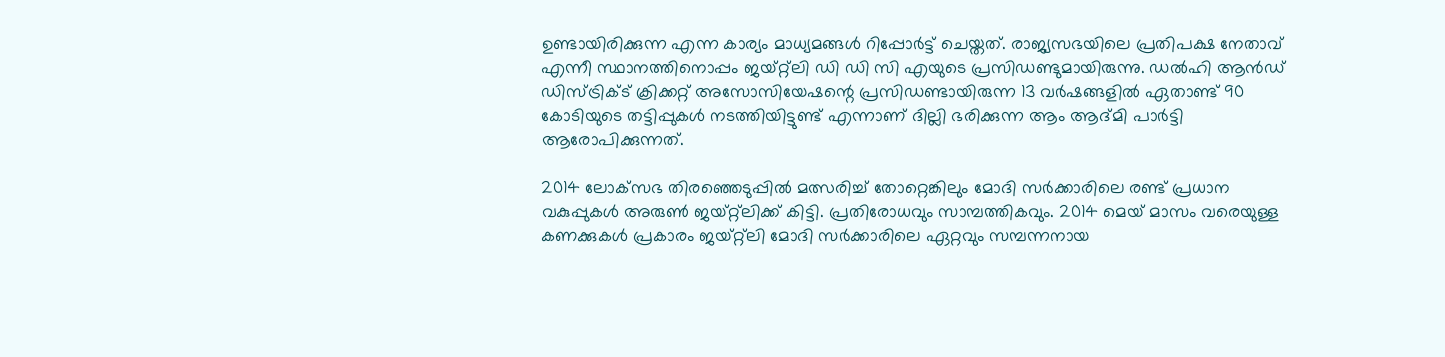ഉണ്ടായിരിക്കുന്ന എന്ന കാര്യം മാധ്യമങ്ങള്‍ റിപ്പോര്‍ട്ട് ചെയ്തത്. രാജ്യസഭയിലെ പ്രതിപക്ഷ നേതാവ് എന്നീ സ്ഥാനത്തിനൊപ്പം ജയ്റ്റ്‌ലി ഡി ഡി സി എയുടെ പ്രസിഡണ്ടുമായിരുന്നു. ഡല്‍ഹി ആന്‍ഡ് ഡിസ്ട്രിക്ട് ക്രിക്കറ്റ് അസോസിയേഷന്റെ പ്രസിഡണ്ടായിരുന്ന 13 വര്‍ഷങ്ങളില്‍ ഏതാണ്ട് 90 കോടിയുടെ തട്ടിപ്പുകള്‍ നടത്തിയിട്ടുണ്ട് എന്നാണ് ദില്ലി ഭരിക്കുന്ന ആം ആദ്മി പാര്‍ട്ടി ആരോപിക്കുന്നത്.

2014 ലോക്‌സഭ തിരഞ്ഞെടുപ്പില്‍ മത്സരിച്ച് തോറ്റെങ്കിലും മോദി സര്‍ക്കാരിലെ രണ്ട് പ്രധാന വകുപ്പുകള്‍ അരുണ്‍ ജയ്റ്റ്‌ലിക്ക് കിട്ടി. പ്രതിരോധവും സാമ്പത്തികവും. 2014 മെയ് മാസം വരെയുള്ള കണക്കുകള്‍ പ്രകാരം ജയ്റ്റ്‌ലി മോദി സര്‍ക്കാരിലെ ഏറ്റവും സമ്പന്നനായ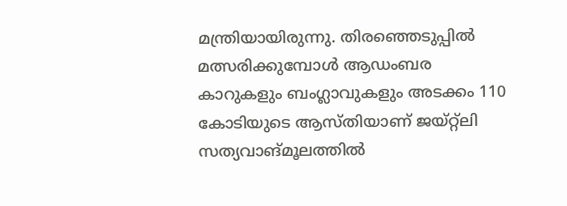മന്ത്രിയായിരുന്നു. തിരഞ്ഞെടുപ്പില്‍ മത്സരിക്കുമ്പോള്‍ ആഡംബര കാറുകളും ബംഗ്ലാവുകളും അടക്കം 110 കോടിയുടെ ആസ്തിയാണ് ജയ്റ്റ്‌ലി സത്യവാങ്മൂലത്തില്‍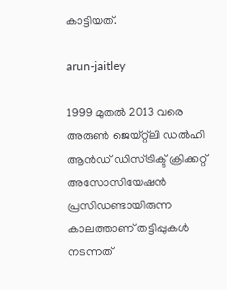കാട്ടിയത്.

arun-jaitley

1999 മുതല്‍ 2013 വരെ അരുണ്‍ ജെയ്റ്റ്‌ലി ഡല്‍ഹി ആന്‍ഡ് ഡിസ്ട്രിക്ട് ക്രിക്കറ്റ് അസോസിയേഷന്‍ പ്രസിഡണ്ടായിരുന്ന കാലത്താണ് തട്ടിപ്പുകള്‍ നടന്നത്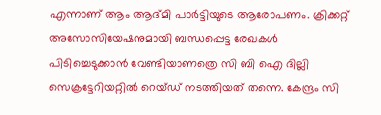എന്നാണ് ആം ആദ്മി പാര്‍ട്ടിയുടെ ആരോപണം. ക്രിക്കറ്റ് അസോസിയേഷനുമായി ബന്ധപ്പെട്ട രേഖകള്‍ പിടിച്ചെടുക്കാന്‍ വേണ്ടിയാണത്രെ സി ബി ഐ ദില്ലി സെക്രട്ടേറിയറ്റില്‍ റെയ്ഡ് നടത്തിയത് തന്നെ. കേന്ദ്രം സി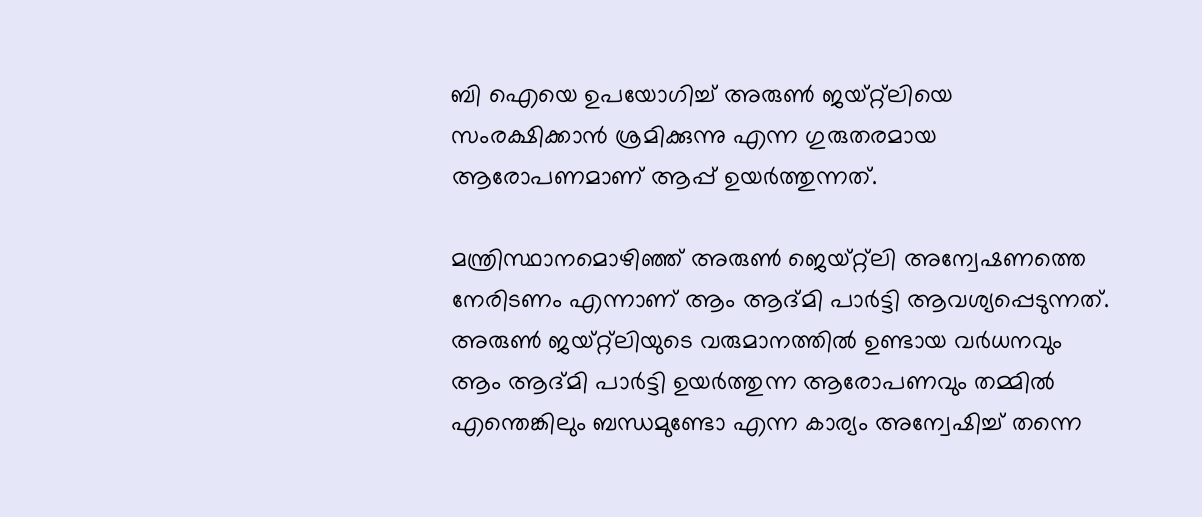ബി ഐയെ ഉപയോഗിച്ച് അരുണ്‍ ജയ്റ്റ്‌ലിയെ സംരക്ഷിക്കാന്‍ ശ്രമിക്കുന്നു എന്ന ഗുരുതരമായ ആരോപണമാണ് ആപ്പ് ഉയര്‍ത്തുന്നത്.

മന്ത്രിസ്ഥാനമൊഴിഞ്ഞ് അരുണ്‍ ജെയ്റ്റ്‌ലി അന്വേഷണത്തെ നേരിടണം എന്നാണ് ആം ആദ്മി പാര്‍ട്ടി ആവശ്യപ്പെടുന്നത്. അരുണ്‍ ജയ്റ്റ്‌ലിയുടെ വരുമാനത്തില്‍ ഉണ്ടായ വര്‍ധനവും ആം ആദ്മി പാര്‍ട്ടി ഉയര്‍ത്തുന്ന ആരോപണവും തമ്മില്‍ എന്തെങ്കിലും ബന്ധമുണ്ടോ എന്ന കാര്യം അന്വേഷിച്ച് തന്നെ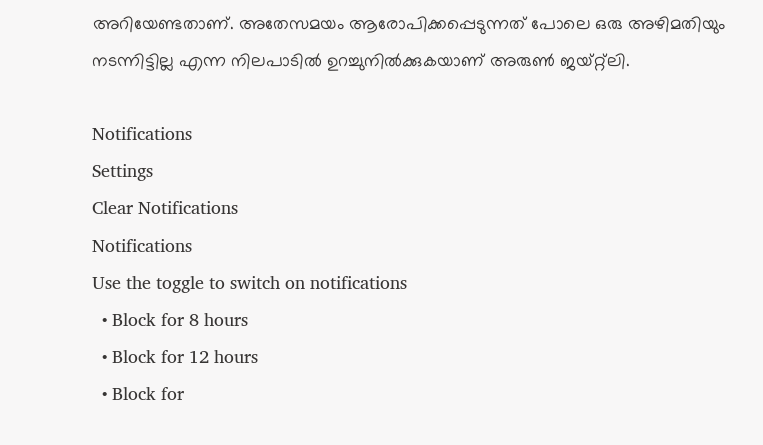അറിയേണ്ടതാണ്. അതേസമയം ആരോപിക്കപ്പെടുന്നത് പോലെ ഒരു അഴിമതിയും നടന്നിട്ടില്ല എന്ന നിലപാടില്‍ ഉറച്ചുനില്‍ക്കുകയാണ് അരുണ്‍ ജയ്റ്റ്‌ലി.

Notifications
Settings
Clear Notifications
Notifications
Use the toggle to switch on notifications
  • Block for 8 hours
  • Block for 12 hours
  • Block for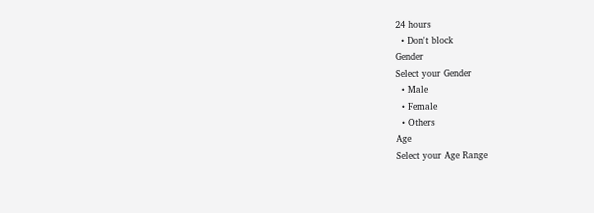24 hours
  • Don't block
Gender
Select your Gender
  • Male
  • Female
  • Others
Age
Select your Age Range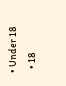• Under 18
  • 18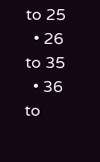to 25
  • 26 to 35
  • 36 to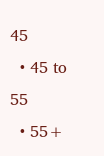45
  • 45 to 55
  • 55+